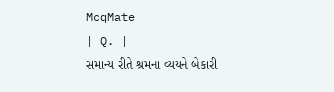McqMate
| Q. |
સમાન્ય રીતે શ્રમના વ્યયને બેકારી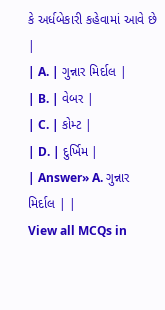કે અર્ધબેકારી કહેવામાં આવે છે |
| A. | ગુન્નાર મિર્દાલ |
| B. | વેબર |
| C. | કોમ્ટ |
| D. | દુર્ખિમ |
| Answer» A. ગુન્નાર મિર્દાલ | |
View all MCQs in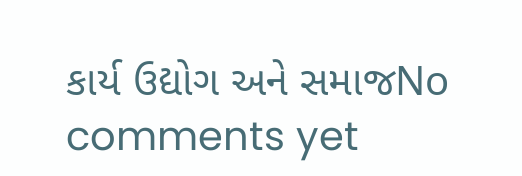કાર્ય ઉદ્યોગ અને સમાજNo comments yet